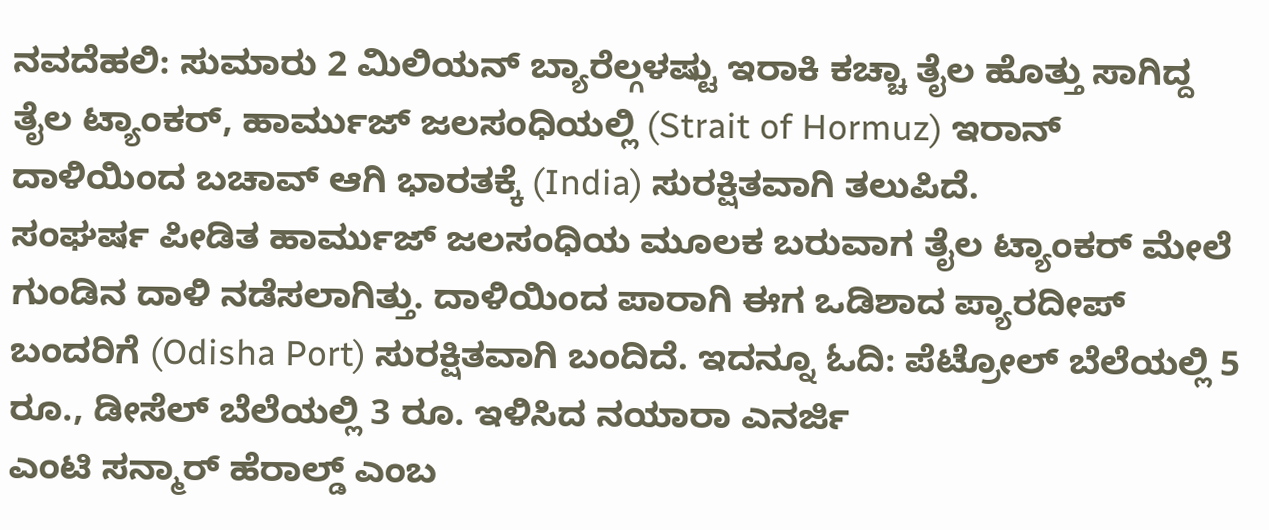ನವದೆಹಲಿ: ಸುಮಾರು 2 ಮಿಲಿಯನ್ ಬ್ಯಾರೆಲ್ಗಳಷ್ಟು ಇರಾಕಿ ಕಚ್ಚಾ ತೈಲ ಹೊತ್ತು ಸಾಗಿದ್ದ ತೈಲ ಟ್ಯಾಂಕರ್, ಹಾರ್ಮುಜ್ ಜಲಸಂಧಿಯಲ್ಲಿ (Strait of Hormuz) ಇರಾನ್ ದಾಳಿಯಿಂದ ಬಚಾವ್ ಆಗಿ ಭಾರತಕ್ಕೆ (India) ಸುರಕ್ಷಿತವಾಗಿ ತಲುಪಿದೆ.
ಸಂಘರ್ಷ ಪೀಡಿತ ಹಾರ್ಮುಜ್ ಜಲಸಂಧಿಯ ಮೂಲಕ ಬರುವಾಗ ತೈಲ ಟ್ಯಾಂಕರ್ ಮೇಲೆ ಗುಂಡಿನ ದಾಳಿ ನಡೆಸಲಾಗಿತ್ತು. ದಾಳಿಯಿಂದ ಪಾರಾಗಿ ಈಗ ಒಡಿಶಾದ ಪ್ಯಾರದೀಪ್ ಬಂದರಿಗೆ (Odisha Port) ಸುರಕ್ಷಿತವಾಗಿ ಬಂದಿದೆ. ಇದನ್ನೂ ಓದಿ: ಪೆಟ್ರೋಲ್ ಬೆಲೆಯಲ್ಲಿ 5 ರೂ., ಡೀಸೆಲ್ ಬೆಲೆಯಲ್ಲಿ 3 ರೂ. ಇಳಿಸಿದ ನಯಾರಾ ಎನರ್ಜಿ
ಎಂಟಿ ಸನ್ಮಾರ್ ಹೆರಾಲ್ಡ್ ಎಂಬ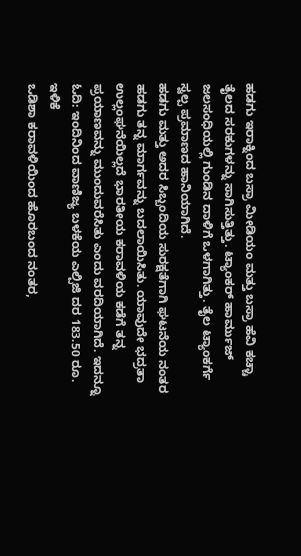ಹಡಗು ಇರಾಕ್ನಿಂದ ಬಸ್ರಾ ಮೀಡಿಯಂ ಮತ್ತು ಬಸ್ರಾ ಹೆವಿ ಕಚ್ಚಾ ತೈಲದ ಸರಕುಗಳನ್ನು ಸಾಗಿಸುತ್ತಿತ್ತು. ಟ್ಯಾಂಕರ್ ಹಾರ್ಮುಜ್ ಜಲಸಂಧಿಯಲ್ಲಿ ಗುಂಡಿನ ದಾಳಿಗೆ ಒಳಗಾಗಿತ್ತು. ತೈಲ ಟ್ಯಾಂಕರ್ಗೆ ಸ್ವಲ್ಪ ಪ್ರಮಾಣದ ಹಾನಿಯಾಗಿದೆ.
ಹಡಗು ಮತ್ತು ಅದರ ಸಿಬ್ಬಂದಿಯ ಸುರಕ್ಷತೆಗಾಗಿ ಘಟನೆಯ ನಂತರ ಹಡಗು ತನ್ನ ಮಾರ್ಗವನ್ನು ಬದಲಾಯಿಸಿತು. ಯಾವುದೇ ಭದ್ರತಾ ಉಲ್ಲಂಘನೆಯಿಲ್ಲದೆ ಭಾರತೀಯ ಕರಾವಳಿಯ ಕಡೆಗೆ ತನ್ನ ಪ್ರಯಾಣವನ್ನು ಮುಂದುವರೆಸಿತು ಎಂದು ವರದಿಯಾಗಿದೆ. ಇದನ್ನೂ ಓದಿ: ಇಂದಿನಿಂದ ವಾಣಿಜ್ಯ ಬಳಕೆಯ ಎಲ್ಪಿಜಿ ದರ 183.50 ರೂ. ಇಳಿಕೆ
ಒಡಿಶಾ ಕರಾವಳಿಯಿಂದ ಹೊರಬಂದ ನಂತರ,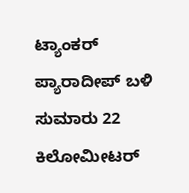ಟ್ಯಾಂಕರ್ ಪ್ಯಾರಾದೀಪ್ ಬಳಿ ಸುಮಾರು 22 ಕಿಲೋಮೀಟರ್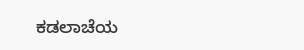ಕಡಲಾಚೆಯ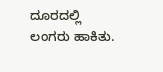ದೂರದಲ್ಲಿ ಲಂಗರು ಹಾಕಿತು.